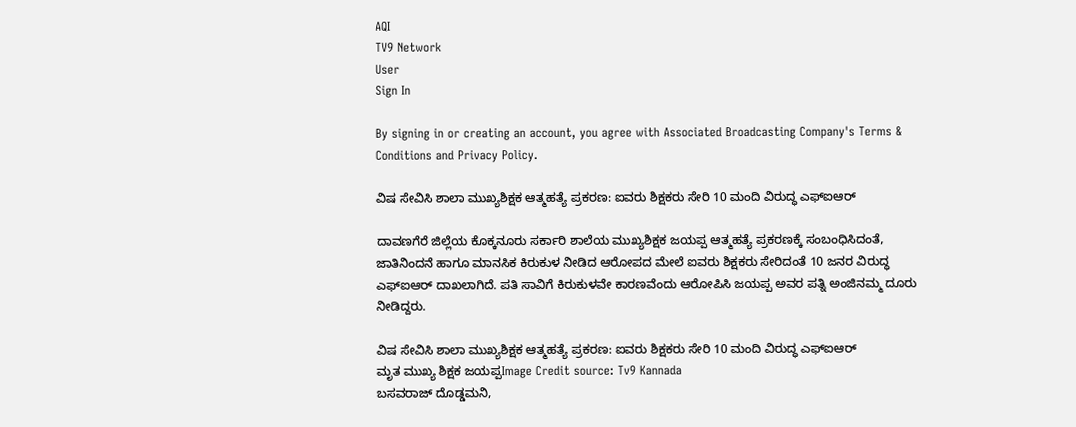AQI
TV9 Network
User
Sign In

By signing in or creating an account, you agree with Associated Broadcasting Company's Terms & Conditions and Privacy Policy.

ವಿಷ ಸೇವಿಸಿ ಶಾಲಾ ಮುಖ್ಯಶಿಕ್ಷಕ ಆತ್ಮಹತ್ಯೆ ಪ್ರಕರಣ: ಐವರು ಶಿಕ್ಷಕರು ಸೇರಿ 10 ಮಂದಿ ವಿರುದ್ಧ ಎಫ್ಐಆರ್

ದಾವಣಗೆರೆ ಜಿಲ್ಲೆಯ ಕೊಕ್ಕನೂರು ಸರ್ಕಾರಿ ಶಾಲೆಯ ಮುಖ್ಯಶಿಕ್ಷಕ ಜಯಪ್ಪ ಆತ್ಮಹತ್ಯೆ ಪ್ರಕರಣಕ್ಕೆ ಸಂಬಂಧಿಸಿದಂತೆ, ಜಾತಿನಿಂದನೆ ಹಾಗೂ ಮಾನಸಿಕ ಕಿರುಕುಳ ನೀಡಿದ ಆರೋಪದ ಮೇಲೆ ಐವರು ಶಿಕ್ಷಕರು ಸೇರಿದಂತೆ 10 ಜನರ ವಿರುದ್ಧ ಎಫ್‌ಐಆರ್ ದಾಖಲಾಗಿದೆ. ಪತಿ ಸಾವಿಗೆ ಕಿರುಕುಳವೇ ಕಾರಣವೆಂದು ಆರೋಪಿಸಿ ಜಯಪ್ಪ ಅವರ ಪತ್ನಿ ಅಂಜಿನಮ್ಮ ದೂರು ನೀಡಿದ್ದರು.

ವಿಷ ಸೇವಿಸಿ ಶಾಲಾ ಮುಖ್ಯಶಿಕ್ಷಕ ಆತ್ಮಹತ್ಯೆ ಪ್ರಕರಣ: ಐವರು ಶಿಕ್ಷಕರು ಸೇರಿ 10 ಮಂದಿ ವಿರುದ್ಧ ಎಫ್ಐಆರ್
ಮೃತ ಮುಖ್ಯ ಶಿಕ್ಷಕ ಜಯಪ್ಪImage Credit source: Tv9 Kannada
ಬಸವರಾಜ್ ದೊಡ್ಡಮನಿ,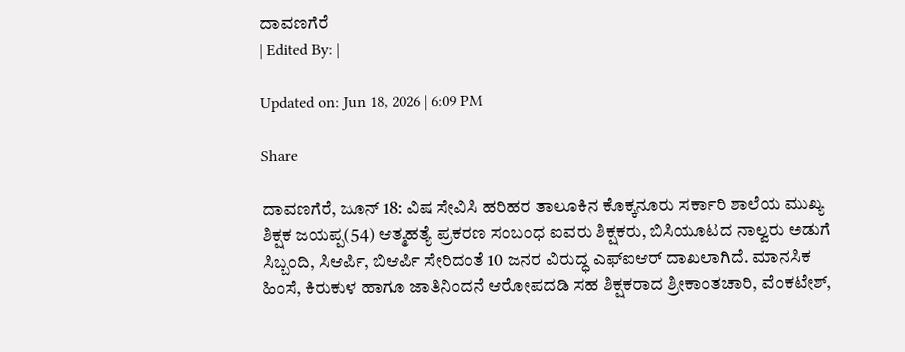ದಾವಣಗೆರೆ
| Edited By: |

Updated on: Jun 18, 2026 | 6:09 PM

Share

ದಾವಣಗೆರೆ, ಜೂನ್ 18: ವಿಷ ಸೇವಿಸಿ ಹರಿಹರ ತಾಲೂಕಿನ ಕೊಕ್ಕನೂರು ಸರ್ಕಾರಿ ಶಾಲೆಯ ಮುಖ್ಯ ಶಿಕ್ಷಕ ಜಯಪ್ಪ(54) ಆತ್ಮಹತ್ಯೆ ಪ್ರಕರಣ ಸಂಬಂಧ ಐವರು ಶಿಕ್ಷಕರು, ಬಿಸಿಯೂಟದ ನಾಲ್ವರು ಅಡುಗೆ ಸಿಬ್ಬಂದಿ, ಸಿಆರ್ಪಿ, ಬಿಆರ್ಪಿ ಸೇರಿದಂತೆ 10 ಜನರ ವಿರುದ್ಧ ಎಫ್ಐಆರ್ ದಾಖಲಾಗಿದೆ. ಮಾನಸಿಕ ಹಿಂಸೆ, ಕಿರುಕುಳ ಹಾಗೂ ಜಾತಿನಿಂದನೆ ಆರೋಪದಡಿ ಸಹ ಶಿಕ್ಷಕರಾದ ಶ್ರೀಕಾಂತಚಾರಿ, ವೆಂಕಟೇಶ್,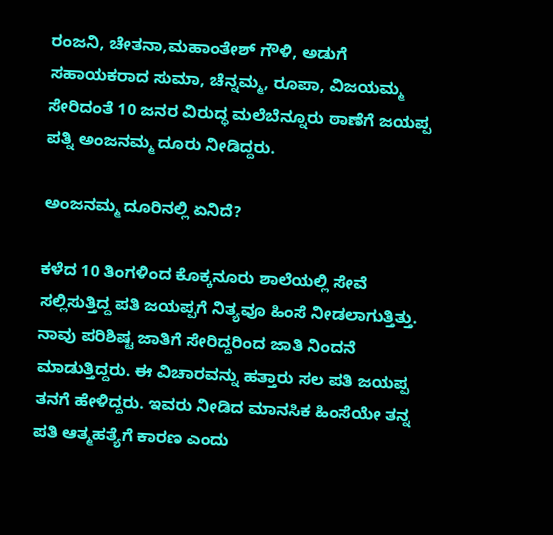ರಂಜನಿ, ಚೇತನಾ,ಮಹಾಂತೇಶ್ ಗೌಳಿ, ಅಡುಗೆ ಸಹಾಯಕರಾದ ಸುಮಾ, ಚೆನ್ನಮ್ಮ, ರೂಪಾ, ವಿಜಯಮ್ಮ ಸೇರಿದಂತೆ 10 ಜನರ ವಿರುದ್ಧ ಮಲೆಬೆನ್ನೂರು ಠಾಣೆಗೆ ಜಯಪ್ಪ ಪತ್ನಿ ಅಂಜನಮ್ಮ ದೂರು ನೀಡಿದ್ದರು.

ಅಂಜನಮ್ಮ ದೂರಿನಲ್ಲಿ ಏನಿದೆ?

ಕಳೆದ 10 ತಿಂಗಳಿಂದ ಕೊಕ್ಕನೂರು ಶಾಲೆಯಲ್ಲಿ ಸೇವೆ ಸಲ್ಲಿಸುತ್ತಿದ್ದ ಪತಿ ಜಯಪ್ಪಗೆ ನಿತ್ಯವೂ ಹಿಂಸೆ ನೀಡಲಾಗುತ್ತಿತ್ತು. ನಾವು ಪರಿಶಿಷ್ಟ ಜಾತಿಗೆ ಸೇರಿದ್ದರಿಂದ ಜಾತಿ ನಿಂದನೆ ಮಾಡುತ್ತಿದ್ದರು. ಈ ವಿಚಾರವನ್ನು ಹತ್ತಾರು ಸಲ ಪತಿ ಜಯಪ್ಪ ತನಗೆ ಹೇಳಿದ್ದರು. ಇವರು ನೀಡಿದ ಮಾನಸಿಕ ಹಿಂಸೆಯೇ ತನ್ನ ಪತಿ ಆತ್ಮಹತ್ಯೆಗೆ ಕಾರಣ ಎಂದು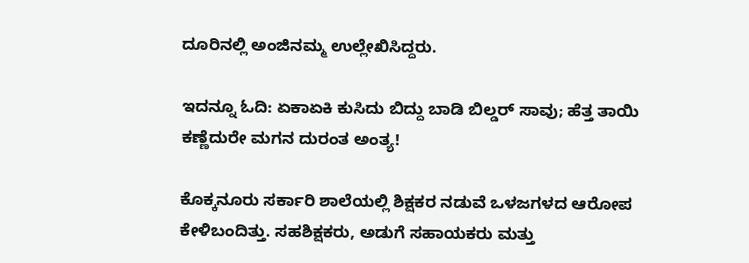ದೂರಿನಲ್ಲಿ ಅಂಜಿನಮ್ಮ ಉಲ್ಲೇಖಿಸಿದ್ದರು.

ಇದನ್ನೂ ಓದಿ: ಏಕಾಏಕಿ ಕುಸಿದು ಬಿದ್ದು ಬಾಡಿ ಬಿಲ್ಡರ್ ಸಾವು; ಹೆತ್ತ ತಾಯಿ ಕಣ್ಣೆದುರೇ ಮಗನ ದುರಂತ ಅಂತ್ಯ!

ಕೊಕ್ಕನೂರು ಸರ್ಕಾರಿ ಶಾಲೆಯಲ್ಲಿ ಶಿಕ್ಷಕರ ನಡುವೆ ಒಳಜಗಳದ ಆರೋಪ ಕೇಳಿಬಂದಿತ್ತು. ಸಹಶಿಕ್ಷಕರು, ಅಡುಗೆ ಸಹಾಯಕರು ಮತ್ತು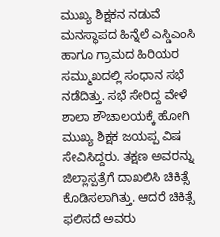ಮುಖ್ಯ ಶಿಕ್ಷಕನ ನಡುವೆ ಮನಸ್ಥಾಪದ ಹಿನ್ನೆಲೆ ಎಸ್ಡಿಎಂಸಿ ಹಾಗೂ ಗ್ರಾಮದ ಹಿರಿಯರ ಸಮ್ಮುಖದಲ್ಲಿ ಸಂಧಾನ ಸಭೆ ನಡೆದಿತ್ತು. ಸಭೆ ಸೇರಿದ್ದ ವೇಳೆ ಶಾಲಾ ಶೌಚಾಲಯಕ್ಕೆ ಹೋಗಿ ಮುಖ್ಯ ಶಿಕ್ಷಕ ಜಯಪ್ಪ ವಿಷ ಸೇವಿಸಿದ್ದರು. ತಕ್ಷಣ ಅವರನ್ನು ಜಿಲ್ಲಾಸ್ಪತ್ರೆಗೆ ದಾಖಲಿಸಿ ಚಿಕಿತ್ಸೆ ಕೊಡಿಸಲಾಗಿತ್ತು. ಆದರೆ ಚಿಕಿತ್ಸೆ ಫಲಿಸದೆ ಅವರು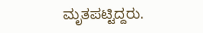ಮೃತಪಟ್ಟಿದ್ದರು.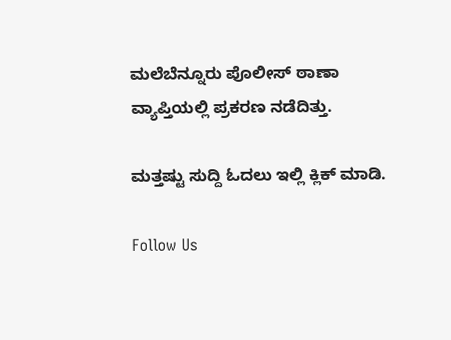ಮಲೆಬೆನ್ನೂರು ಪೊಲೀಸ್ ಠಾಣಾ ವ್ಯಾಪ್ತಿಯಲ್ಲಿ ಪ್ರಕರಣ ನಡೆದಿತ್ತು.

ಮತ್ತಷ್ಟು ಸುದ್ದಿ ಓದಲು ಇಲ್ಲಿ ಕ್ಲಿಕ್ ಮಾಡಿ.

Follow Us